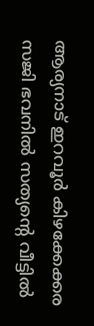ആര്യനാട് ഇറവൂർ കിഴക്കേക്കര സജി ഭവനിൽ സത്യന്റെ വീട്ടിൽ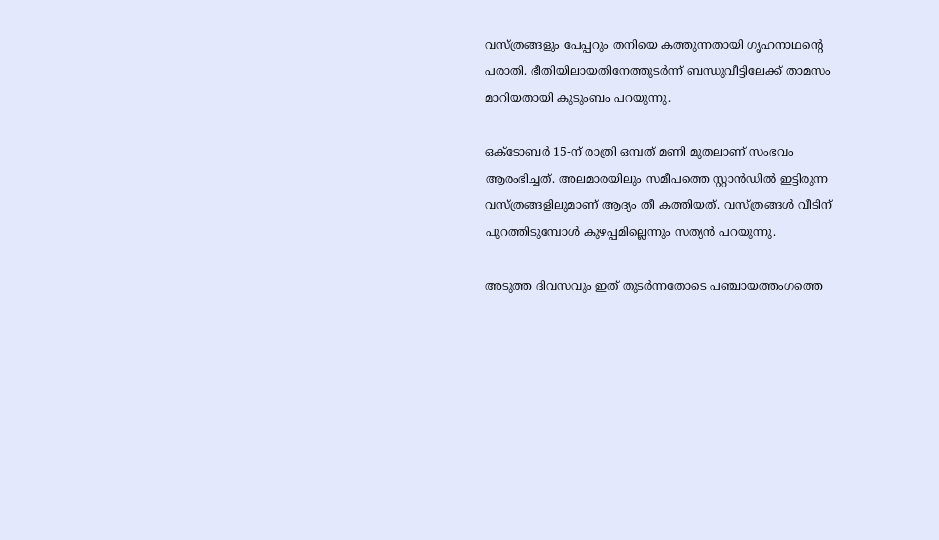വസ്ത്രങ്ങളും പേപ്പറും തനിയെ കത്തുന്നതായി ഗൃഹനാഥന്റെ പരാതി. ഭീതിയിലായതിനേത്തുടർന്ന് ബന്ധുവീട്ടിലേക്ക് താമസം മാറിയതായി കുടുംബം പറയുന്നു.

ഒക്ടോബർ 15-ന് രാത്രി ഒമ്പത് മണി മുതലാണ് സംഭവം ആരംഭിച്ചത്. അലമാരയിലും സമീപത്തെ സ്റ്റാൻഡിൽ ഇട്ടിരുന്ന വസ്ത്രങ്ങളിലുമാണ് ആദ്യം തീ കത്തിയത്. വസ്ത്രങ്ങൾ വീടിന് പുറത്തിടുമ്പോൾ കുഴപ്പമില്ലെന്നും സത്യൻ പറയുന്നു.

അടുത്ത ദിവസവും ഇത് തുടർന്നതോടെ പഞ്ചായത്തംഗത്തെ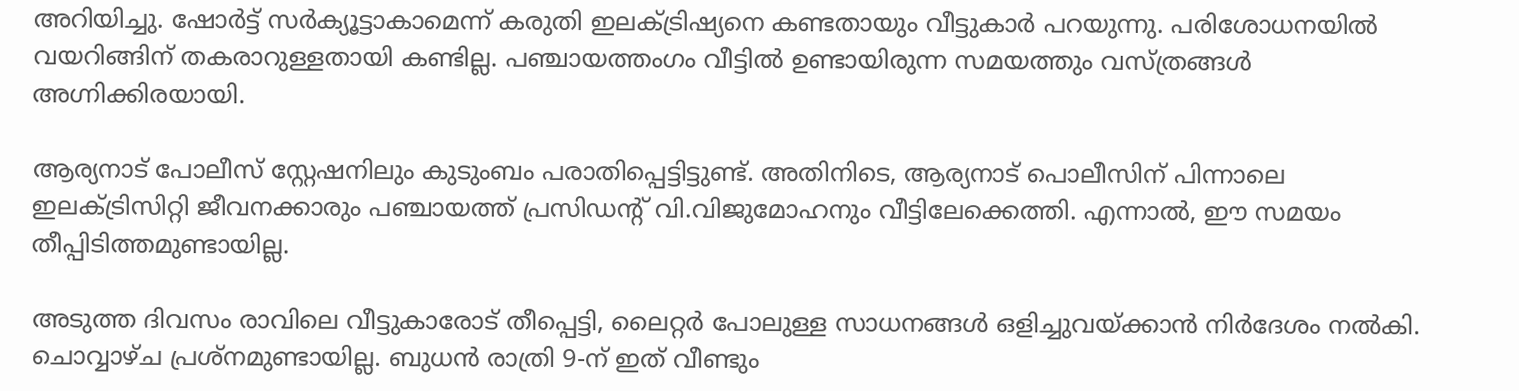അറിയിച്ചു. ഷോർട്ട് സർക്യൂട്ടാകാമെന്ന് കരുതി ഇലക്ട്രിഷ്യനെ കണ്ടതായും വീട്ടുകാർ പറയുന്നു. പരിശോധനയിൽ വയറിങ്ങിന് തകരാറുള്ളതായി കണ്ടില്ല. പഞ്ചായത്തംഗം വീട്ടിൽ ഉണ്ടായിരുന്ന സമയത്തും വസ്ത്രങ്ങൾ അഗ്നിക്കിരയായി.

ആര്യനാട് പോലീസ് സ്റ്റേഷനിലും കുടുംബം പരാതിപ്പെട്ടിട്ടുണ്ട്. അതിനിടെ, ആര്യനാട് പൊലീസിന് പിന്നാലെ ഇലക്ട്രിസിറ്റി ജീവനക്കാരും പഞ്ചായത്ത് പ്രസിഡന്റ് വി.വിജുമോഹനും വീട്ടിലേക്കെത്തി. എന്നാൽ, ഈ സമയം തീപ്പിടിത്തമുണ്ടായില്ല.

അടുത്ത ദിവസം രാവിലെ വീട്ടുകാരോട് തീപ്പെട്ടി, ലൈറ്റർ പോലുള്ള സാധനങ്ങൾ ഒളിച്ചുവയ്ക്കാൻ നിർദേശം നൽകി. ചൊവ്വാഴ്ച പ്രശ്നമുണ്ടായില്ല. ബുധൻ രാത്രി 9-ന് ഇത് വീണ്ടും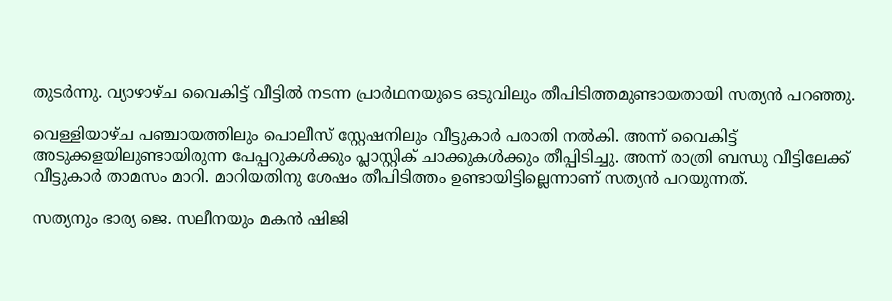തുടർന്നു. വ്യാഴാഴ്ച വൈകിട്ട് വീട്ടിൽ നടന്ന പ്രാർഥനയുടെ ഒടുവിലും തീപിടിത്തമുണ്ടായതായി സത്യൻ പറഞ്ഞു.

വെള്ളിയാഴ്ച പഞ്ചായത്തിലും പൊലീസ് സ്റ്റേഷനിലും വീട്ടുകാർ പരാതി നൽകി. അന്ന് വൈകിട്ട് അടുക്കളയിലുണ്ടായിരുന്ന പേപ്പറുകൾക്കും പ്ലാസ്റ്റിക് ചാക്കുകൾക്കും തീപ്പിടിച്ചു. അന്ന് രാത്രി ബന്ധു വീട്ടിലേക്ക് വീട്ടുകാർ താമസം മാറി. മാറിയതിനു ശേഷം തീപിടിത്തം ഉണ്ടായിട്ടില്ലെന്നാണ് സത്യൻ പറയുന്നത്.

സത്യനും ഭാര്യ ജെ. സലീനയും മകൻ ഷിജി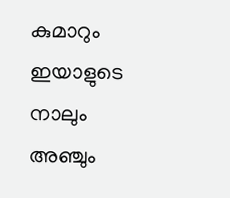കുമാറും ഇയാളുടെ നാലും അഞ്ചും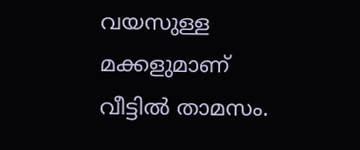വയസുള്ള മക്കളുമാണ് വീട്ടിൽ താമസം.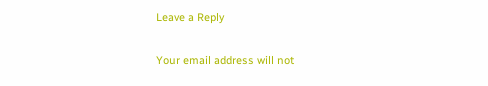Leave a Reply

Your email address will not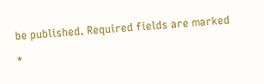be published. Required fields are marked *